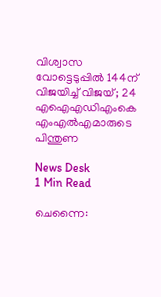വിശ്വാസ വോട്ടെടുപ്പില്‍ 144ന് വിജയിച്ച് വിജയ്; 24 എഐഎഡിഎംകെ എംഎല്‍എമാരുടെ പിന്തുണ

News Desk
1 Min Read

ചെന്നൈ: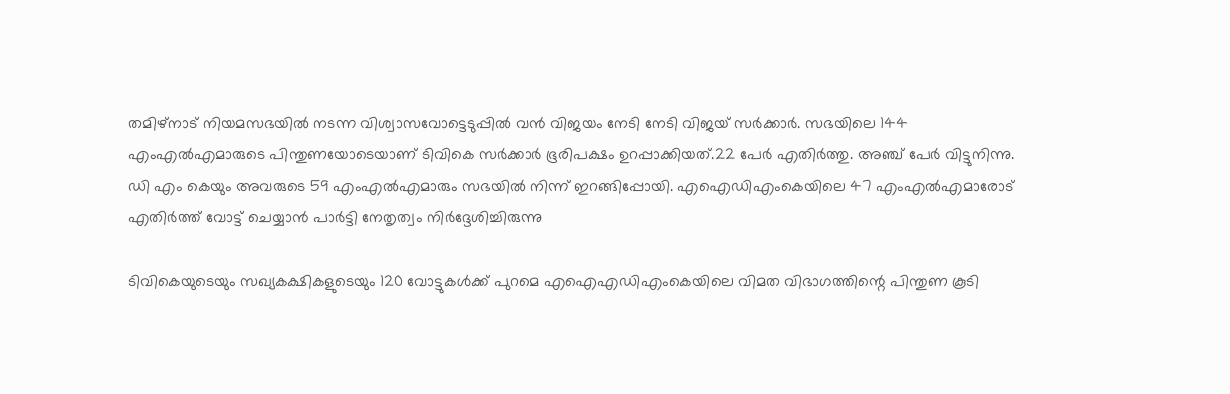തമിഴ്‌നാട് നിയമസഭയില്‍ നടന്ന വിശ്വാസവോട്ടെടുപ്പില്‍ വന്‍ വിജയം നേടി നേടി വിജയ് സര്‍ക്കാര്‍. സഭയിലെ 144 എംഎല്‍എമാരുടെ പിന്തുണയോടെയാണ് ടിവികെ സര്‍ക്കാര്‍ ഭൂരിപക്ഷം ഉറപ്പാക്കിയത്.22 പേര്‍ എതിര്‍ത്തു. അഞ്ച് പേര്‍ വിട്ടുനിന്നു. ഡി എം കെയും അവരുടെ 59 എംഎല്‍എമാരും സഭയില്‍ നിന്ന് ഇറങ്ങിപ്പോയി. എഐഡിഎംകെയിലെ 47 എംഎല്‍എമാരോട് എതിര്‍ത്ത് വോട്ട് ചെയ്യാന്‍ പാര്‍ട്ടി നേതൃത്വം നിര്‍ദ്ദേശിച്ചിരുന്നു

ടിവികെയുടെയും സഖ്യകക്ഷികളുടെയും 120 വോട്ടുകള്‍ക്ക് പുറമെ എഐഎഡിഎംകെയിലെ വിമത വിഭാഗത്തിന്റെ പിന്തുണ കൂടി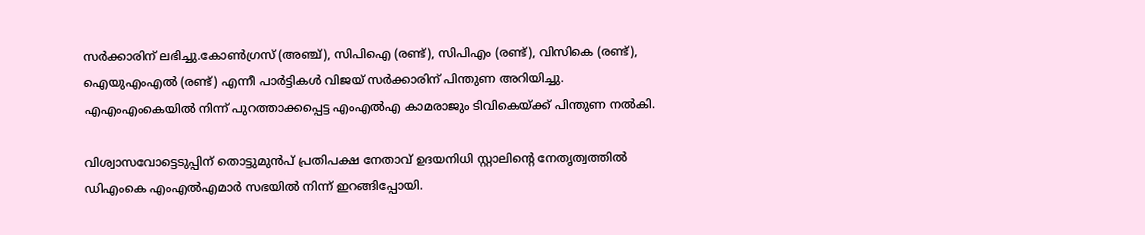സര്‍ക്കാരിന് ലഭിച്ചു.കോണ്‍ഗ്രസ് (അഞ്ച്), സിപിഐ (രണ്ട്), സിപിഎം (രണ്ട്), വിസികെ (രണ്ട്), ഐയുഎംഎല്‍ (രണ്ട്) എന്നീ പാര്‍ട്ടികള്‍ വിജയ് സര്‍ക്കാരിന് പിന്തുണ അറിയിച്ചു. എഎംഎംകെയില്‍ നിന്ന് പുറത്താക്കപ്പെട്ട എംഎല്‍എ കാമരാജും ടിവികെയ്ക്ക് പിന്തുണ നല്‍കി.

വിശ്വാസവോട്ടെടുപ്പിന് തൊട്ടുമുന്‍പ് പ്രതിപക്ഷ നേതാവ് ഉദയനിധി സ്റ്റാലിന്റെ നേതൃത്വത്തില്‍ ഡിഎംകെ എംഎല്‍എമാര്‍ സഭയില്‍ നിന്ന് ഇറങ്ങിപ്പോയി.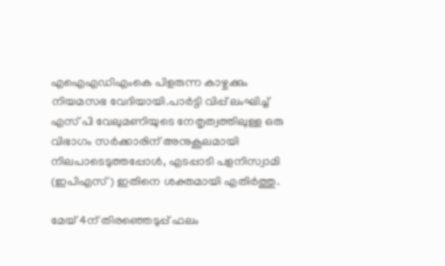എഐഎഡിഎംകെ പിളരുന്ന കാഴ്ചക്കും നിയമസഭ വേദിയായി.പാര്‍ട്ടി വിപ്പ് ലംഘിച്ച് എസ് പി വേലുമണിയുടെ നേതൃത്വത്തിലുള്ള ഒരു വിഭാഗം സര്‍ക്കാരിന് അനുകൂലമായി നിലപാടെടുത്തപ്പോള്‍, എടപ്പാടി പളനിസ്വാമി (ഇപിഎസ്) ഇതിനെ ശക്തമായി എതിര്‍ത്തു.

മേയ് 4ന് തിരഞ്ഞെടുപ്പ് ഫലം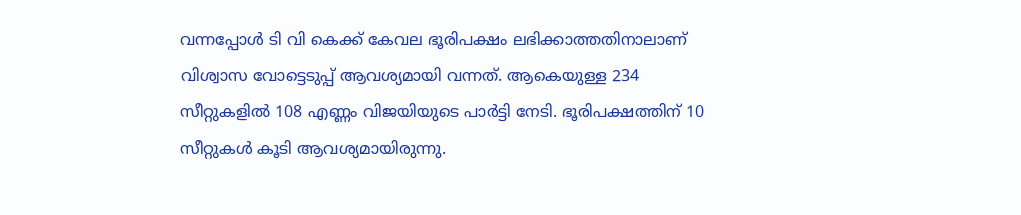വന്നപ്പോള്‍ ടി വി കെക്ക് കേവല ഭൂരിപക്ഷം ലഭിക്കാത്തതിനാലാണ് വിശ്വാസ വോട്ടെടുപ്പ് ആവശ്യമായി വന്നത്. ആകെയുള്ള 234 സീറ്റുകളില്‍ 108 എണ്ണം വിജയിയുടെ പാര്‍ട്ടി നേടി. ഭൂരിപക്ഷത്തിന് 10 സീറ്റുകള്‍ കൂടി ആവശ്യമായിരുന്നു.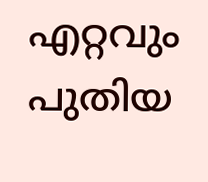എറ്റവും പുതിയ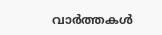വാർത്തകൾ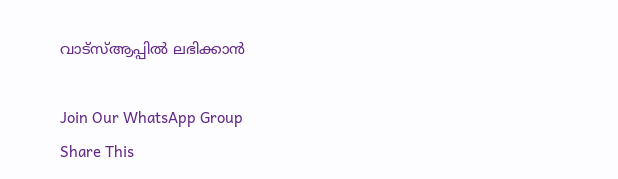വാട്സ്ആപ്പിൽ ലഭിക്കാൻ

Join Our WhatsApp Group
Share This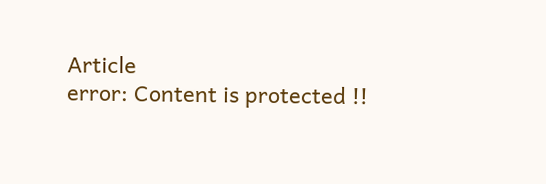Article
error: Content is protected !!